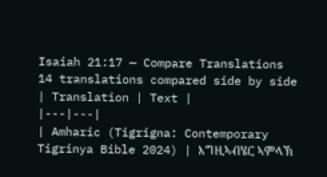Isaiah 21:17 — Compare Translations
14 translations compared side by side
| Translation | Text |
|---|---|
| Amharic (Tigrigna: Contemporary Tigrinya Bible 2024) | እግዚኣብሄር ኣምላኽ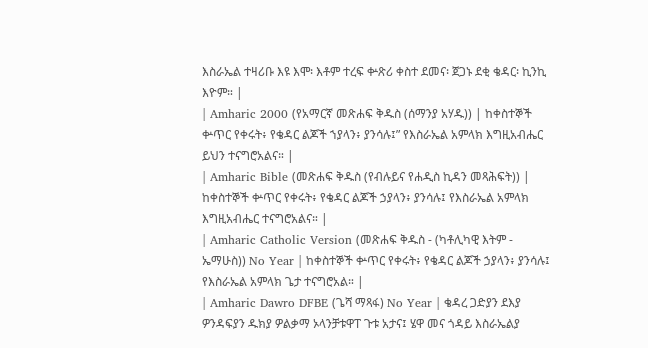እስራኤል ተዛሪቡ እዩ እሞ፡ እቶም ተረፍ ቍጽሪ ቀስተ ደመና፡ ጀጋኑ ደቂ ቄዳር፡ ኪንኪ እዮም። |
| Amharic 2000 (የአማርኛ መጽሐፍ ቅዱስ (ሰማንያ አሃዱ)) | ከቀስተኞች ቍጥር የቀሩት፥ የቄዳር ልጆች ኀያላን፥ ያንሳሉ፤” የእስራኤል አምላክ እግዚአብሔር ይህን ተናግሮአልና። |
| Amharic Bible (መጽሐፍ ቅዱስ (የብሉይና የሐዲስ ኪዳን መጻሕፍት)) | ከቀስተኞች ቍጥር የቀሩት፥ የቄዳር ልጆች ኃያላን፥ ያንሳሉ፤ የእስራኤል አምላክ እግዚአብሔር ተናግሮአልና። |
| Amharic Catholic Version (መጽሐፍ ቅዱስ - (ካቶሊካዊ እትም - ኤማሁስ)) No Year | ከቀስተኞች ቍጥር የቀሩት፥ የቄዳር ልጆች ኃያላን፥ ያንሳሉ፤ የእስራኤል አምላክ ጌታ ተናግሮአል። |
| Amharic Dawro DFBE (ጌሻ ማጻፋ) No Year | ቄዳረ ጋድያን ደእያ ዎንዳፍያን ዱክያ ዎልቃማ ኦላንቻቱዋፐ ጉቱ አታና፤ ሄዋ መና ጎዳይ እስራኤልያ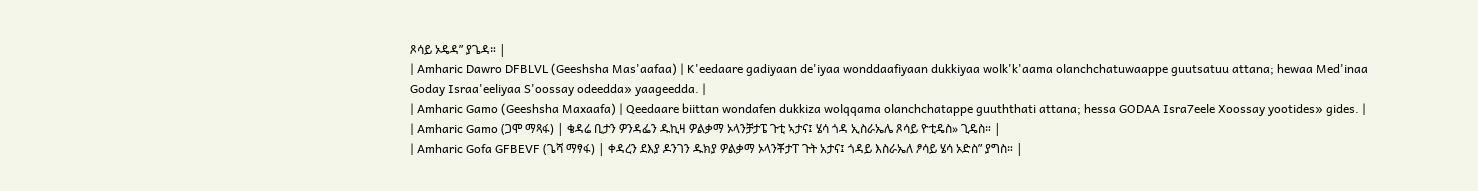ጾሳይ ኦዴዳ” ያጌዳ። |
| Amharic Dawro DFBLVL (Geeshsha Mas'aafaa) | K'eedaare gadiyaan de'iyaa wonddaafiyaan dukkiyaa wolk'k'aama olanchchatuwaappe guutsatuu attana; hewaa Med'inaa Goday Israa'eeliyaa S'oossay odeedda» yaageedda. |
| Amharic Gamo (Geeshsha Maxaafa) | Qeedaare biittan wondafen dukkiza wolqqama olanchchatappe guuththati attana; hessa GODAA Isra7eele Xoossay yootides» gides. |
| Amharic Gamo (ጋሞ ማጻፋ) | ቄዳሬ ቢታን ዎንዳፌን ዱኪዛ ዎልቃማ ኦላንቻታፔ ጉቲ ኣታና፤ ሄሳ ጎዳ ኢስራኤሌ ጾሳይ ዮቲዴስ» ጊዴስ። |
| Amharic Gofa GFBEVF (ጌሻ ማፃፋ) | ቀዳረን ደእያ ዶንገን ዱክያ ዎልቃማ ኦላንቾታፐ ጉት አታና፤ ጎዳይ እስራኤለ ፆሳይ ሄሳ ኦድስ” ያግስ። |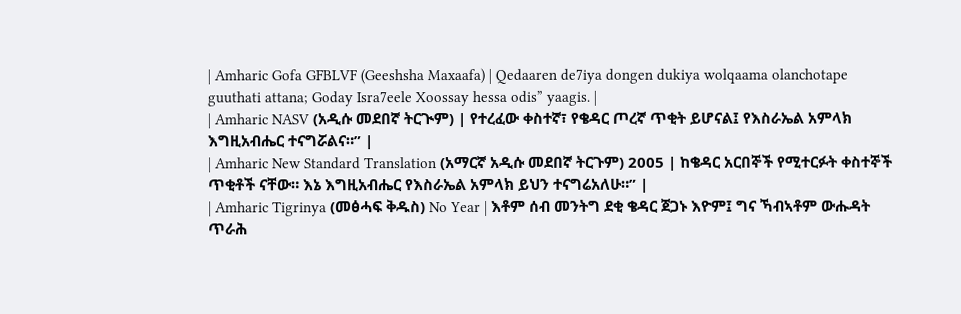| Amharic Gofa GFBLVF (Geeshsha Maxaafa) | Qedaaren de7iya dongen dukiya wolqaama olanchotape guuthati attana; Goday Isra7eele Xoossay hessa odis” yaagis. |
| Amharic NASV (አዲሱ መደበኛ ትርጒም) | የተረፈው ቀስተኛ፣ የቄዳር ጦረኛ ጥቂት ይሆናል፤ የእስራኤል አምላክ እግዚአብሔር ተናግሯልና።” |
| Amharic New Standard Translation (አማርኛ አዲሱ መደበኛ ትርጉም) 2005 | ከቄዳር አርበኞች የሚተርፉት ቀስተኞች ጥቂቶች ናቸው። እኔ እግዚአብሔር የእስራኤል አምላክ ይህን ተናግሬአለሁ።” |
| Amharic Tigrinya (መፅሓፍ ቅዱስ) No Year | እቶም ሰብ መንትግ ደቂ ቄዳር ጀጋኑ እዮም፤ ግና ኻብኣቶም ውሑዳት ጥራሕ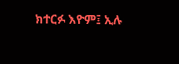ክተርፉ እዮም፤ ኢሉ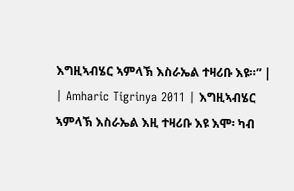እግዚኣብሄር ኣምላኽ እስራኤል ተዛሪቡ እዩ።” |
| Amharic Tigrinya 2011 | እግዚኣብሄር ኣምላኽ እስራኤል እዚ ተዛሪቡ እዩ እሞ፡ ካብ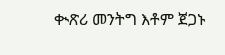ቊጽሪ መንትግ እቶም ጀጋኑ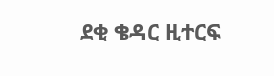ደቂ ቄዳር ዚተርፍ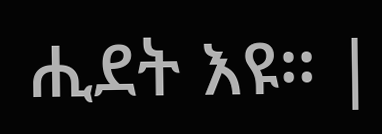ሒደት እዩ። |